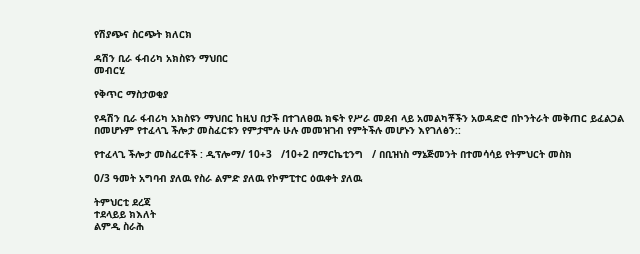የሽያጭና ስርጭት ክለርክ

ዳሽን ቢራ ፋብሪካ አክስዩን ማህበር
መብርሂ

የቅጥር ማስታወቂያ

የዳሽን ቢራ ፋብሪካ አክስዩን ማህበር ከዚህ በታች በተገለፀዉ ክፍት የሥራ መደብ ላይ አመልካቾችን አወዳድሮ በኮንትራት መቅጠር ይፈልጋል በመሆኑም የተፈላጊ ችሎታ መስፈርቱን የምታሞሉ ሁሉ መመዝገብ የምትችሉ መሆኑን እየገለፅን::

የተፈላጊ ችሎታ መስፈርቶች : ዲፕሎማ/ 10+3   /10+2 በማርኬቲንግ   / በቢዝነስ ማኔጅመንት በተመሳሳይ የትምህርት መስክ

0/3 ዓመት አግባብ ያለዉ የስራ ልምድ ያለዉ የኮምፒተር ዕዉቀት ያለዉ

ትምህርቲ ደረጃ
ተደላይይ ክእለት
ልምዲ ስራሕ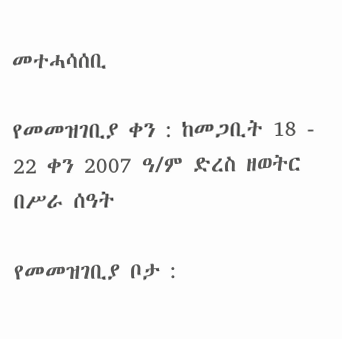መተሓሳሰቢ

የመመዝገቢያ ቀን : ከመጋቢት 18 - 22 ቀን 2007 ዓ/ም ድረስ ዘወትር በሥራ ሰዓት

የመመዝገቢያ ቦታ :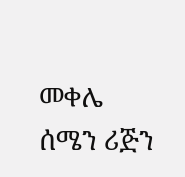መቀሌ ሰሜን ሪጅን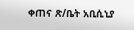ቀጠና ጽ/ቤት አቢሲኒያ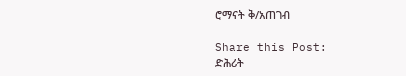ሮማናት ቅ/አጠገብ

Share this Post:
ድሕሪት